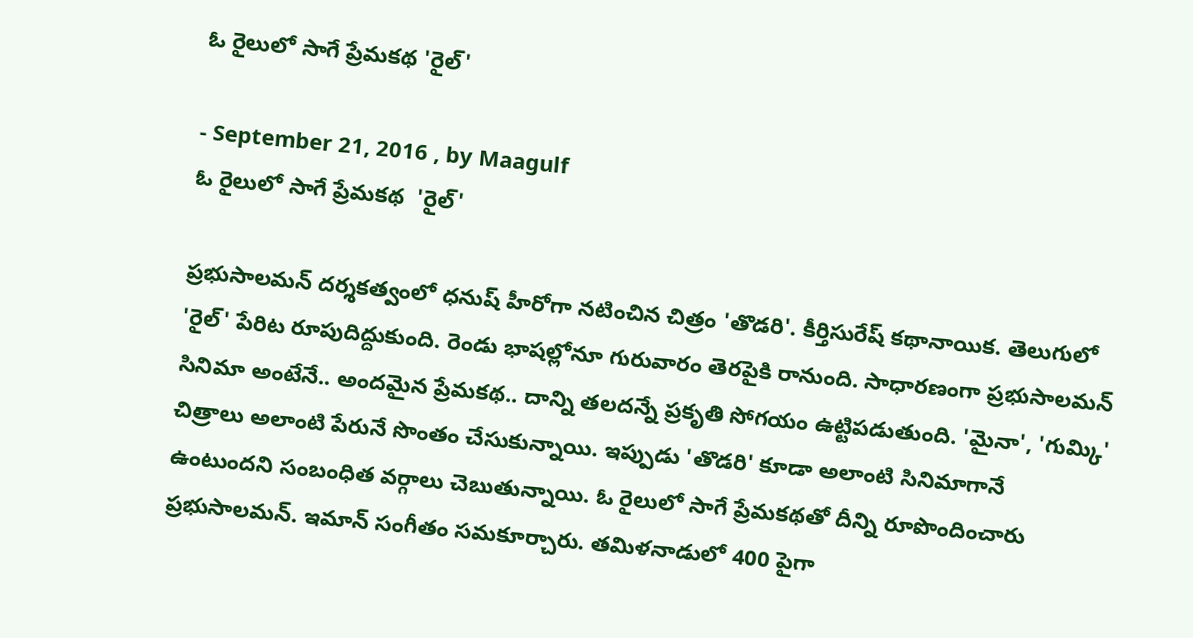ఓ రైలులో సాగే ప్రేమకథ 'రైల్‌'

- September 21, 2016 , by Maagulf
ఓ రైలులో సాగే ప్రేమకథ  'రైల్‌'

ప్రభుసాలమన్‌ దర్శకత్వంలో ధనుష్‌ హీరోగా నటించిన చిత్రం 'తొడరి'. కీర్తిసురేష్‌ కథానాయిక. తెలుగులో 'రైల్‌' పేరిట రూపుదిద్దుకుంది. రెండు భాషల్లోనూ గురువారం తెరపైకి రానుంది. సాధారణంగా ప్రభుసాలమన్‌ సినిమా అంటేనే.. అందమైన ప్రేమకథ.. దాన్ని తలదన్నే ప్రకృతి సోగయం ఉట్టిపడుతుంది. 'మైనా', 'గుమ్కి' చిత్రాలు అలాంటి పేరునే సొంతం చేసుకున్నాయి. ఇప్పుడు 'తొడరి' కూడా అలాంటి సినిమాగానే ఉంటుందని సంబంధిత వర్గాలు చెబుతున్నాయి. ఓ రైలులో సాగే ప్రేమకథతో దీన్ని రూపొందించారు ప్రభుసాలమన్‌. ఇమాన్‌ సంగీతం సమకూర్చారు. తమిళనాడులో 400 పైగా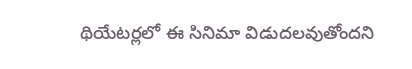థియేటర్లలో ఈ సినిమా విడుదలవుతోందని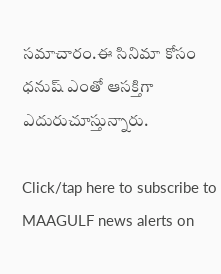సమాచారం.ఈ సినిమా కోసం ధనుష్‌ ఎంతో ఆసక్తిగా ఎదురుచూస్తున్నారు.

Click/tap here to subscribe to MAAGULF news alerts on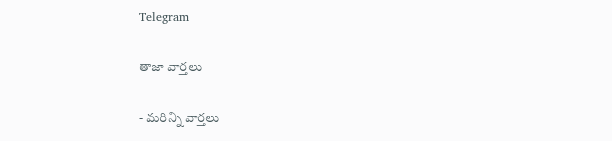Telegram

తాజా వార్తలు

- మరిన్ని వార్తలు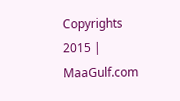Copyrights 2015 | MaaGulf.com